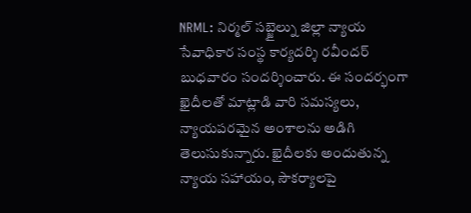NRML: నిర్మల్ సబ్జైల్ను జిల్లా న్యాయ సేవాధికార సంస్థ కార్యదర్శి రవీందర్ బుధవారం సందర్శించారు. ఈ సందర్భంగా ఖైదీలతో మాట్లాడి వారి సమస్యలు, న్యాయపరమైన అంశాలను అడిగి తెలుసుకున్నారు. ఖైదీలకు అందుతున్న న్యాయ సహాయం, సౌకర్యాలపై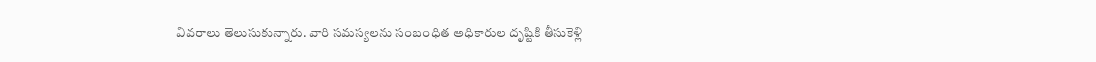వివరాలు తెలుసుకున్నారు. వారి సమస్యలను సంబంధిత అధికారుల దృష్టికి తీసుకెళ్లి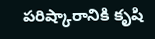పరిష్కారానికి కృషి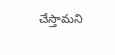చేస్తామని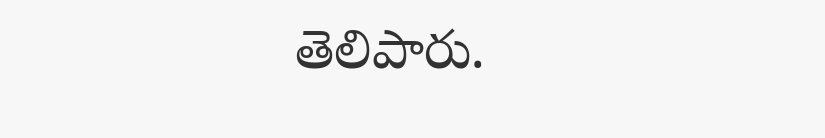తెలిపారు.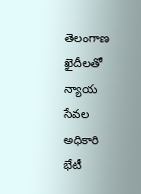తెలంగాణ
ఖైదీలతో న్యాయ సేవల అధికారి భేటీ